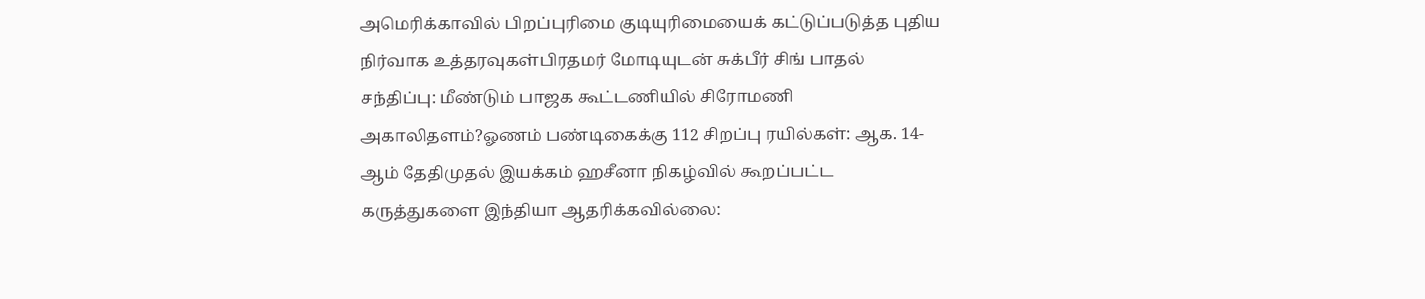அமெரிக்காவில் பிறப்புரிமை குடியுரிமையைக் கட்டுப்படுத்த புதிய நிர்வாக உத்தரவுகள்பிரதமர் மோடியுடன் சுக்பீர் சிங் பாதல் சந்திப்பு: மீண்டும் பாஜக கூட்டணியில் சிரோமணி அகாலிதளம்?ஓணம் பண்டிகைக்கு 112 சிறப்பு ரயில்கள்: ஆக. 14-ஆம் தேதிமுதல் இயக்கம் ஹசீனா நிகழ்வில் கூறப்பட்ட கருத்துகளை இந்தியா ஆதரிக்கவில்லை: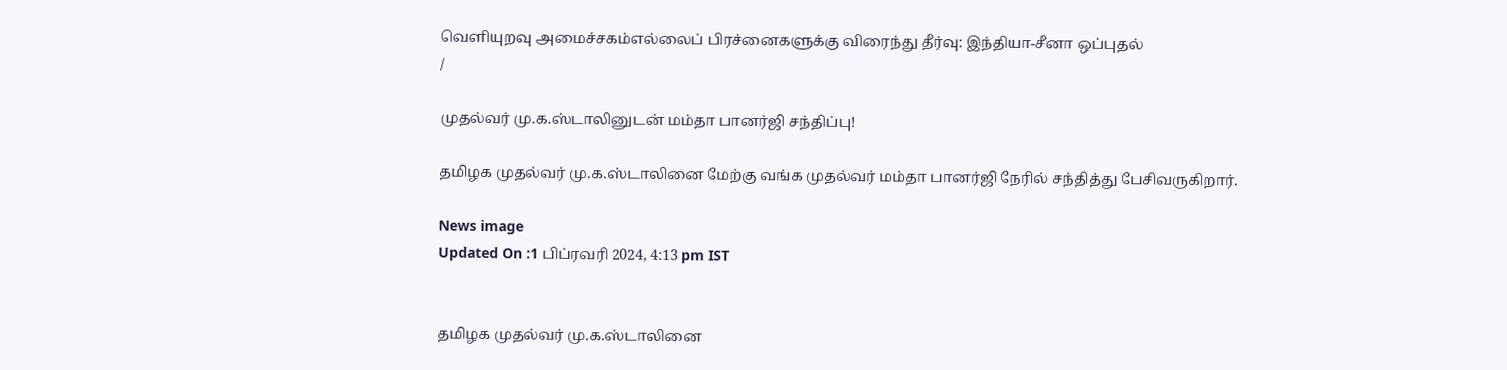வெளியுறவு அமைச்சகம்எல்லைப் பிரச்னைகளுக்கு விரைந்து தீர்வு: இந்தியா-சீனா ஒப்புதல்
/

முதல்வர் மு.க.ஸ்டாலினுடன் மம்தா பானர்ஜி சந்திப்பு!

தமிழக முதல்வர் மு.க.ஸ்டாலினை மேற்கு வங்க முதல்வர் மம்தா பானர்ஜி நேரில் சந்தித்து பேசிவருகிறார்.

News image
Updated On :1 பிப்ரவரி 2024, 4:13 pm IST


தமிழக முதல்வர் மு.க.ஸ்டாலினை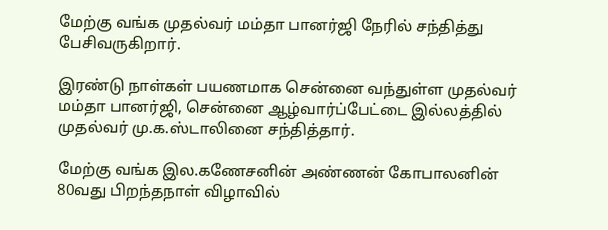மேற்கு வங்க முதல்வர் மம்தா பானர்ஜி நேரில் சந்தித்து பேசிவருகிறார்.

இரண்டு நாள்கள் பயணமாக சென்னை வந்துள்ள முதல்வர் மம்தா பானர்ஜி, சென்னை ஆழ்வார்ப்பேட்டை இல்லத்தில் முதல்வர் மு.க.ஸ்டாலினை சந்தித்தார்.

மேற்கு வங்க இல.கணேசனின் அண்ணன் கோபாலனின் 80வது பிறந்தநாள் விழாவில்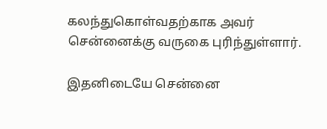கலந்துகொள்வதற்காக அவர் சென்னைக்கு வருகை புரிந்துள்ளார்.

இதனிடையே சென்னை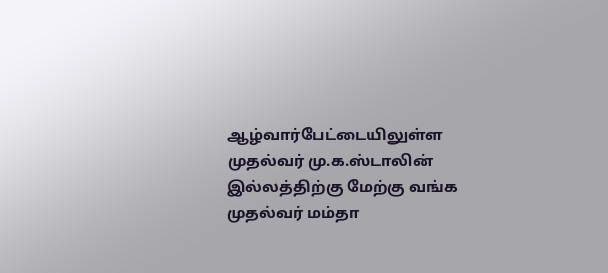ஆழ்வார்பேட்டையிலுள்ள முதல்வர் மு.க.ஸ்டாலின் இல்லத்திற்கு மேற்கு வங்க முதல்வர் மம்தா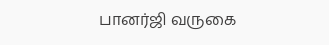பானர்ஜி வருகை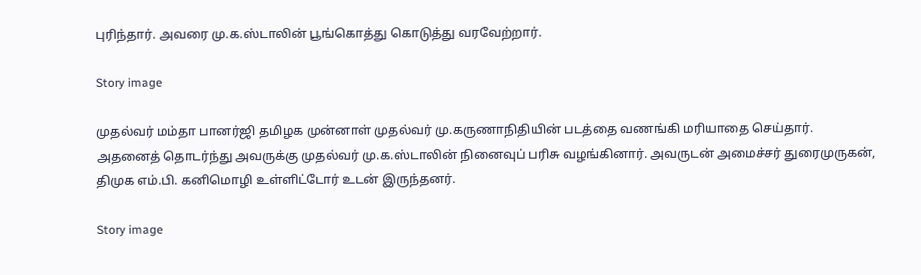புரிந்தார். அவரை மு.க.ஸ்டாலின் பூங்கொத்து கொடுத்து வரவேற்றார்.

Story image

முதல்வர் மம்தா பானர்ஜி தமிழக முன்னாள் முதல்வர் மு.கருணாநிதியின் படத்தை வணங்கி மரியாதை செய்தார். அதனைத் தொடர்ந்து அவருக்கு முதல்வர் மு.க.ஸ்டாலின் நினைவுப் பரிசு வழங்கினார். அவருடன் அமைச்சர் துரைமுருகன், திமுக எம்.பி. கனிமொழி உள்ளிட்டோர் உடன் இருந்தனர்.

Story image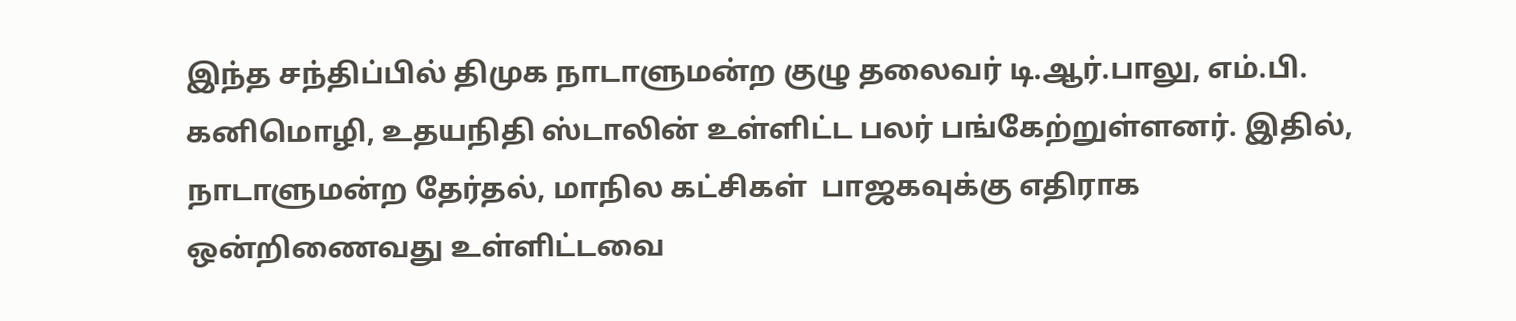இந்த சந்திப்பில் திமுக நாடாளுமன்ற குழு தலைவர் டி.ஆர்.பாலு, எம்.பி. கனிமொழி, உதயநிதி ஸ்டாலின் உள்ளிட்ட பலர் பங்கேற்றுள்ளனர். இதில், நாடாளுமன்ற தேர்தல், மாநில கட்சிகள்  பாஜகவுக்கு எதிராக ஒன்றிணைவது உள்ளிட்டவை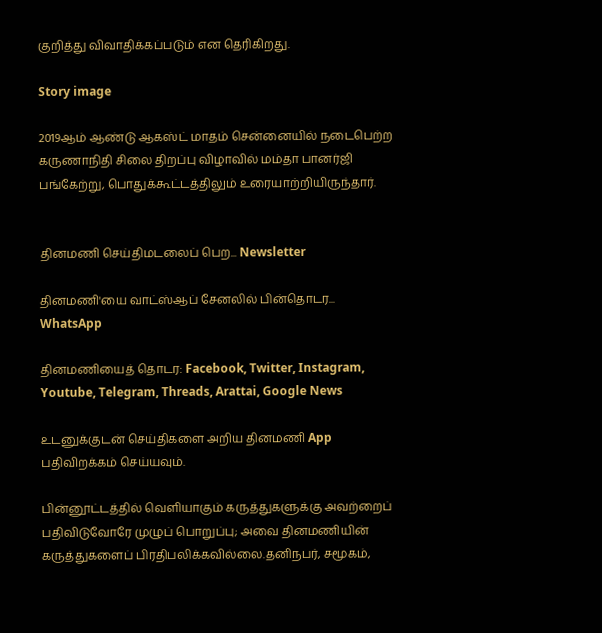குறித்து விவாதிக்கப்படும் என தெரிகிறது.

Story image

2019ஆம் ஆண்டு ஆகஸ்ட் மாதம் சென்னையில் நடைபெற்ற கருணாநிதி சிலை திறப்பு விழாவில் மம்தா பானர்ஜி பங்கேற்று, பொதுக்கூட்டத்திலும் உரையாற்றியிருந்தார்.


தினமணி செய்திமடலைப் பெற... Newsletter

தினமணி'யை வாட்ஸ்ஆப் சேனலில் பின்தொடர... WhatsApp

தினமணியைத் தொடர: Facebook, Twitter, Instagram, Youtube, Telegram, Threads, Arattai, Google News

உடனுக்குடன் செய்திகளை அறிய தினமணி App பதிவிறக்கம் செய்யவும்.

பின்னூட்டத்தில் வெளியாகும் கருத்துகளுக்கு அவற்றைப் பதிவிடுவோரே முழுப் பொறுப்பு; அவை தினமணியின் கருத்துகளைப் பிரதிபலிக்கவில்லை.தனிநபர், சமூகம்,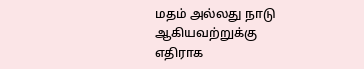மதம் அல்லது நாடு ஆகியவற்றுக்கு எதிராக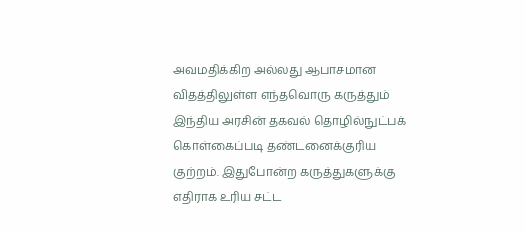அவமதிக்கிற அல்லது ஆபாசமான விதத்திலுள்ள எந்தவொரு கருத்தும் இந்திய அரசின் தகவல் தொழில்நுட்பக் கொள்கைப்படி தண்டனைக்குரிய குற்றம். இதுபோன்ற கருத்துகளுக்கு எதிராக உரிய சட்ட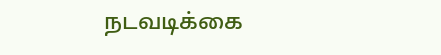நடவடிக்கை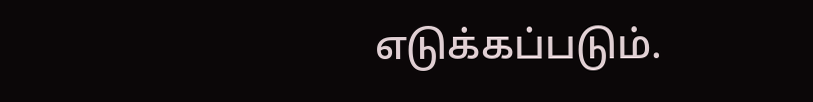எடுக்கப்படும்.